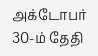அக்டோபர் 30-ம் தேதி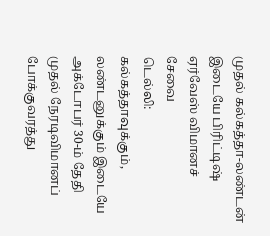முதல் கல்கத்தா-லண்டன் இடையே பிரிட்டிஷ் ஏர்வேஸ் விமானச் சேவை
டெல்லி:
கல்கத்தாவுக்கும், லண்டனுக்கும் இடையே அக்டோபர் 30-ம் தேதி முதல் நேரடிவிமானப் போக்குவரத்து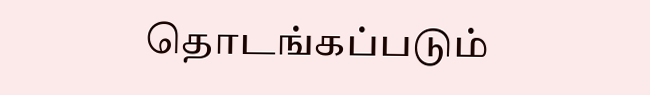தொடங்கப்படும்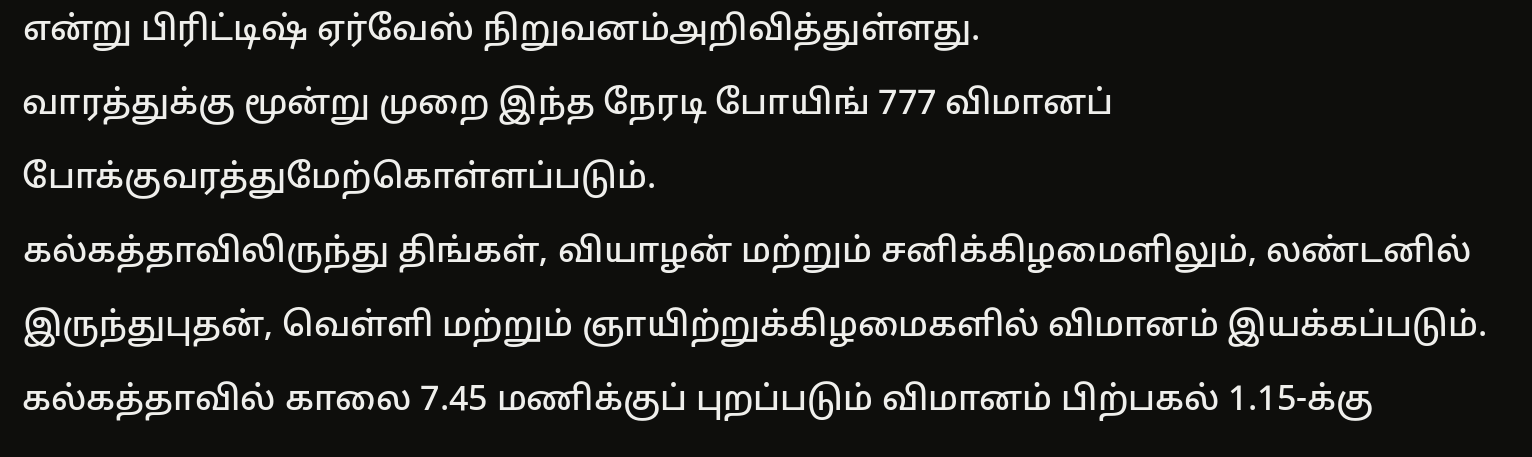என்று பிரிட்டிஷ் ஏர்வேஸ் நிறுவனம்அறிவித்துள்ளது.
வாரத்துக்கு மூன்று முறை இந்த நேரடி போயிங் 777 விமானப் போக்குவரத்துமேற்கொள்ளப்படும்.
கல்கத்தாவிலிருந்து திங்கள், வியாழன் மற்றும் சனிக்கிழமைளிலும், லண்டனில் இருந்துபுதன், வெள்ளி மற்றும் ஞாயிற்றுக்கிழமைகளில் விமானம் இயக்கப்படும்.
கல்கத்தாவில் காலை 7.45 மணிக்குப் புறப்படும் விமானம் பிற்பகல் 1.15-க்கு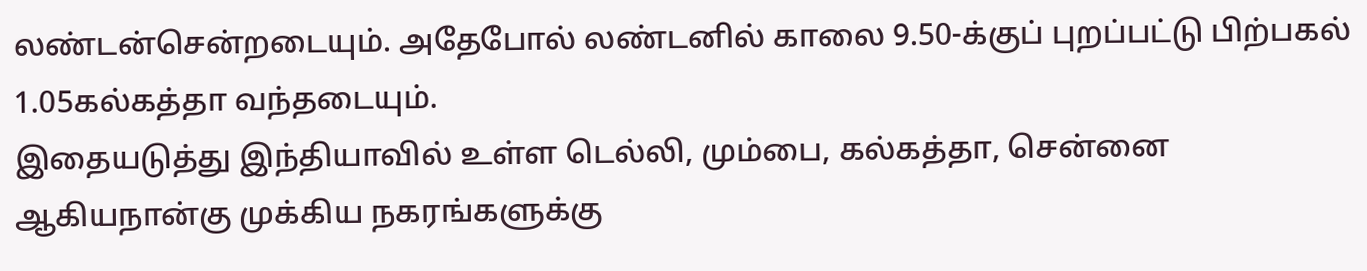லண்டன்சென்றடையும். அதேபோல் லண்டனில் காலை 9.50-க்குப் புறப்பட்டு பிற்பகல் 1.05கல்கத்தா வந்தடையும்.
இதையடுத்து இந்தியாவில் உள்ள டெல்லி, மும்பை, கல்கத்தா, சென்னை ஆகியநான்கு முக்கிய நகரங்களுக்கு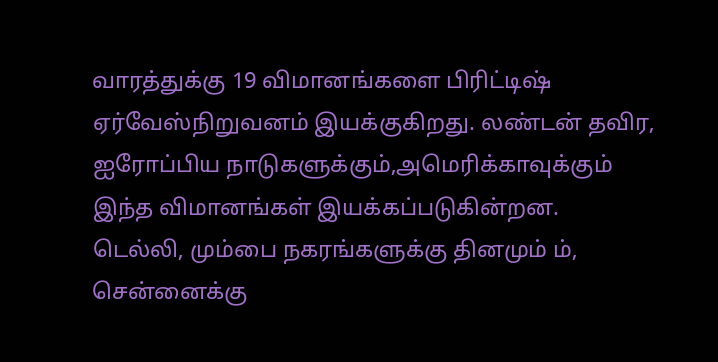வாரத்துக்கு 19 விமானங்களை பிரிட்டிஷ் ஏர்வேஸ்நிறுவனம் இயக்குகிறது. லண்டன் தவிர, ஐரோப்பிய நாடுகளுக்கும்,அமெரிக்காவுக்கும் இந்த விமானங்கள் இயக்கப்படுகின்றன.
டெல்லி, மும்பை நகரங்களுக்கு தினமும் ம், சென்னைக்கு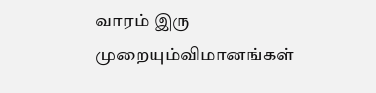வாரம் இரு முறையும்விமானங்கள்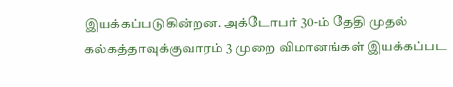இயக்கப்படுகின்றன. அக்டோபர் 30-ம் தேதி முதல் கல்கத்தாவுக்குவாரம் 3 முறை விமானங்கள் இயக்கப்பட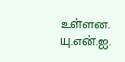உள்ளன.
யு.என்.ஐ.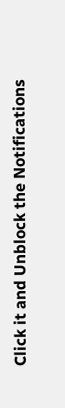Click it and Unblock the Notifications